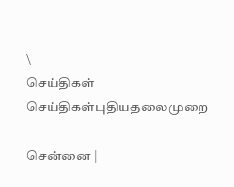\
செய்திகள்
செய்திகள்புதியதலைமுறை

சென்னை |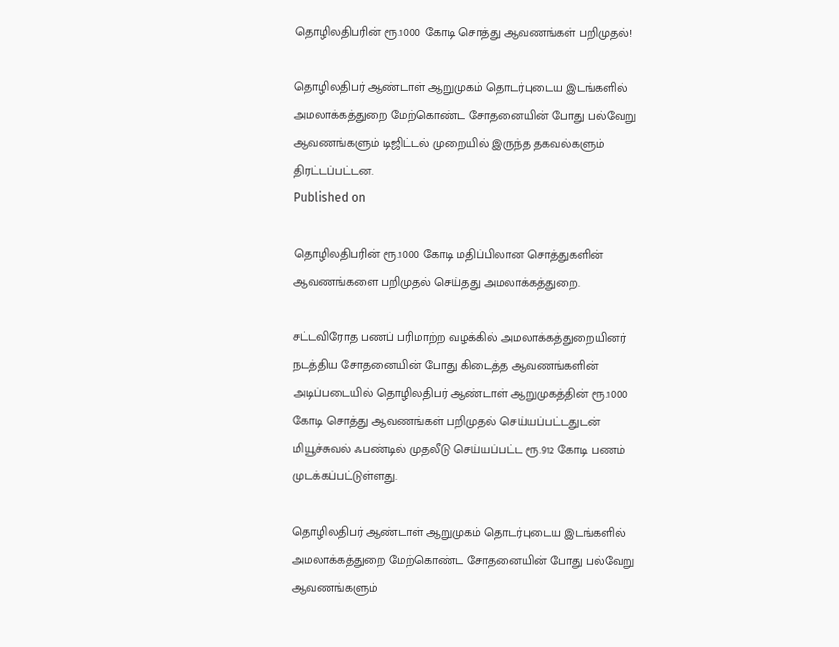தொழிலதிபரின் ரூ.1000 கோடி சொத்து ஆவணங்கள் பறிமுதல்!

தொழிலதிபர் ஆண்டாள் ஆறுமுகம் தொடர்புடைய இடங்களில் அமலாக்கத்துறை மேற்கொண்ட சோதனையின் போது பல்வேறு ஆவணங்களும் டிஜிட்டல் முறையில் இருந்த தகவல்களும் திரட்டப்பட்டன.
Published on

தொழிலதிபரின் ரூ.1000 கோடி மதிப்பிலான சொத்துகளின் ஆவணங்களை பறிமுதல் செய்தது அமலாக்கத்துறை.

சட்டவிரோத பணப் பரிமாற்ற வழக்கில் அமலாக்கத்துறையினர் நடத்திய சோதனையின் போது கிடைத்த ஆவணங்களின் அடிப்படையில் தொழிலதிபர் ஆண்டாள் ஆறுமுகத்தின் ரூ.1000 கோடி சொத்து ஆவணங்கள் பறிமுதல் செய்யப்பட்டதுடன் மியூச்சுவல் ஃபண்டில் முதலீடு செய்யப்பட்ட ரூ.912 கோடி பணம் முடக்கப்பட்டுள்ளது.

தொழிலதிபர் ஆண்டாள் ஆறுமுகம் தொடர்புடைய இடங்களில் அமலாக்கத்துறை மேற்கொண்ட சோதனையின் போது பல்வேறு ஆவணங்களும்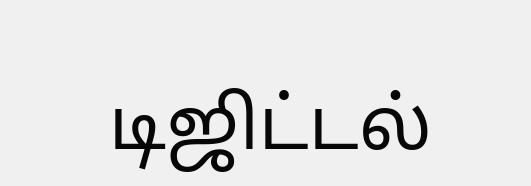டிஜிட்டல்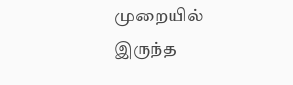முறையில் இருந்த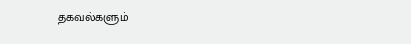தகவல்களும்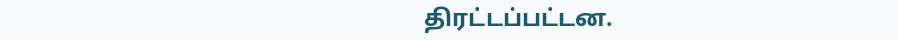திரட்டப்பட்டன.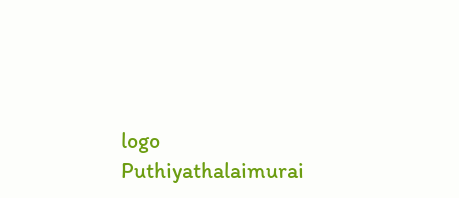logo
Puthiyathalaimurai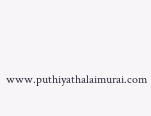www.puthiyathalaimurai.com